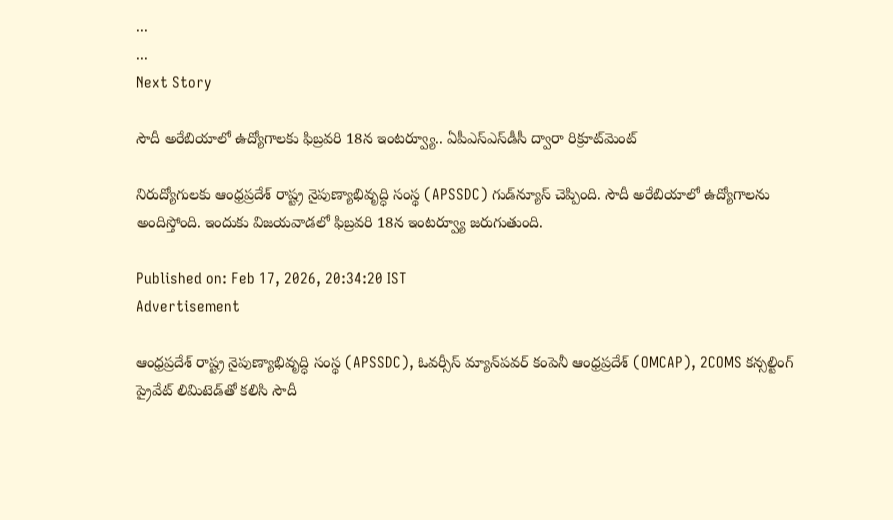...
...
Next Story

సౌదీ అరేబియాలో ఉద్యోగాలకు ఫిబ్రవరి 18న ఇంటర్వ్యూ.. ఏపీఎస్ఎస్‌డీసీ ద్వారా రిక్రూట్‌మెంట్

నిరుద్యోగులకు ఆంధ్రప్రదేశ్ రాష్ట్ర నైపుణ్యాభివృద్ధి సంస్థ (APSSDC) గుడ్‌న్యూస్ చెప్పింది. సౌదీ అరేబియాలో ఉద్యోగాలను అందిస్తోంది. ఇందుకు విజయవాడలో ఫిబ్రవరి 18న ఇంటర్వ్యూ జరుగుతుంది.

Published on: Feb 17, 2026, 20:34:20 IST
Advertisement

ఆంధ్రప్రదేశ్ రాష్ట్ర నైపుణ్యాభివృద్ధి సంస్థ (APSSDC), ఓవర్సీస్ మ్యాన్‌పవర్ కంపెనీ ఆంధ్రప్రదేశ్ (OMCAP), 2COMS కన్సల్టింగ్ ప్రైవేట్ లిమిటెడ్‌తో కలిసి సౌదీ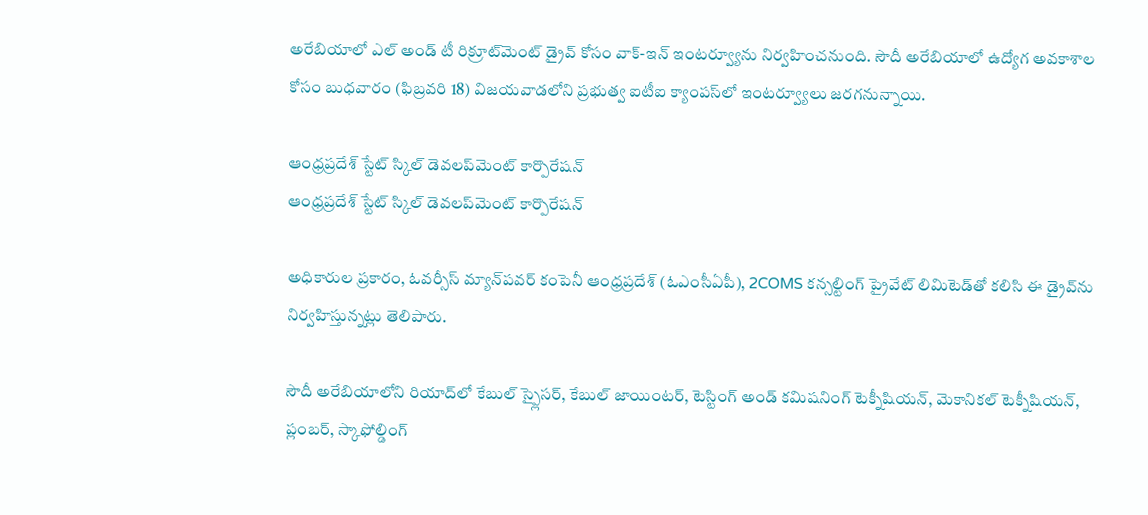అరేబియాలో ఎల్ అండ్ టీ రిక్రూట్‌మెంట్ డ్రైవ్ కోసం వాక్-ఇన్ ఇంటర్వ్యూను నిర్వహించనుంది. సౌదీ అరేబియాలో ఉద్యోగ అవకాశాల కోసం బుధవారం (ఫిబ్రవరి 18) విజయవాడలోని ప్రభుత్వ ఐటీఐ క్యాంపస్‌లో ఇంటర్వ్యూలు జరగనున్నాయి.

ఆంధ్రప్రదేశ్ స్టేట్ స్కిల్ డెవలప్‌మెంట్ కార్పొరేషన్
ఆంధ్రప్రదేశ్ స్టేట్ స్కిల్ డెవలప్‌మెంట్ కార్పొరేషన్

అధికారుల ప్రకారం, ఓవర్సీస్ మ్యాన్‌పవర్ కంపెనీ ఆంధ్రప్రదేశ్ (ఓఎంసీఏపీ), 2COMS కన్సల్టింగ్ ప్రైవేట్ లిమిటెడ్‌తో కలిసి ఈ డ్రైవ్‌ను నిర్వహిస్తున్నట్లు తెలిపారు.

సౌదీ అరేబియాలోని రియాద్‌లో కేబుల్ స్ప్లైసర్, కేబుల్ జాయింటర్, టెస్టింగ్ అండ్ కమిషనింగ్ టెక్నీషియన్, మెకానికల్ టెక్నీషియన్, ప్లంబర్, స్కాఫోల్డింగ్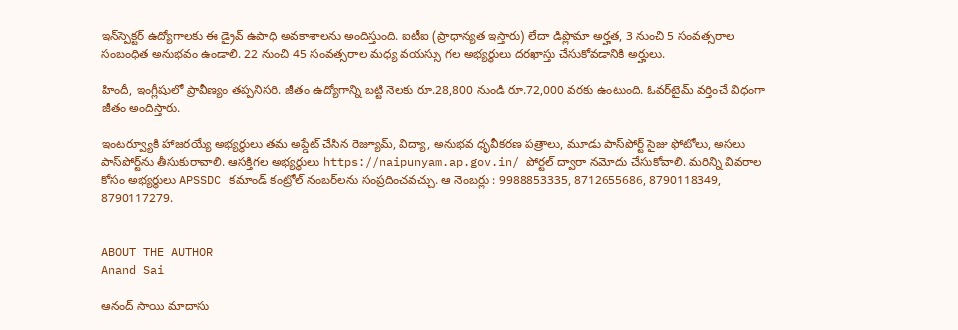ఇన్‌స్పెక్టర్ ఉద్యోగాలకు ఈ డ్రైవ్ ఉపాధి అవకాశాలను అందిస్తుంది. ఐటీఐ (ప్రాధాన్యత ఇస్తారు) లేదా డిప్లొమా అర్హత, 3 నుంచి 5 సంవత్సరాల సంబంధిత అనుభవం ఉండాలి. 22 నుంచి 45 సంవత్సరాల మధ్య వయస్సు గల అభ్యర్థులు దరఖాస్తు చేసుకోవడానికి అర్హులు.

హిందీ, ఇంగ్లీషులో ప్రావీణ్యం తప్పనిసరి. జీతం ఉద్యోగాన్ని బట్టి నెలకు రూ.28,800 నుండి రూ.72,000 వరకు ఉంటుంది. ఓవర్‌టైమ్ వర్తించే విధంగా జీతం అందిస్తారు.

ఇంటర్వ్యూకి హాజరయ్యే అభ్యర్థులు తమ అప్డేట్ చేసిన రెజ్యూమ్, విద్యా, అనుభవ ధృవీకరణ పత్రాలు, మూడు పాస్‌పోర్ట్ సైజు ఫోటోలు, అసలు పాస్‌పోర్ట్‌ను తీసుకురావాలి. ఆసక్తిగల అభ్యర్థులు https://naipunyam.ap.gov.in/ పోర్టల్ ద్వారా నమోదు చేసుకోవాలి. మరిన్ని వివరాల కోసం అభ్యర్థులు APSSDC కమాండ్ కంట్రోల్ నంబర్‌లను సంప్రదించవచ్చు. ఆ నెంబర్లు : 9988853335, 8712655686, 8790118349, 8790117279.


ABOUT THE AUTHOR
Anand Sai

ఆనంద్ సాయి మాదాసు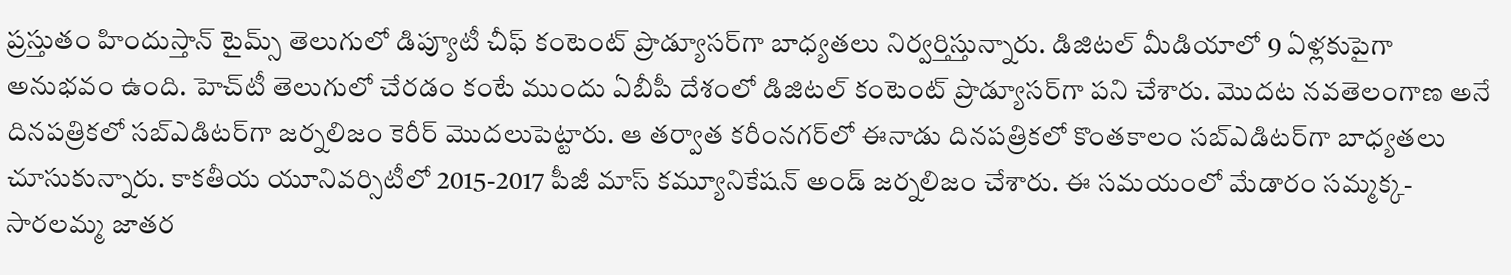ప్రస్తుతం హిందుస్తాన్ టైమ్స్ తెలుగులో డిప్యూటీ చీఫ్ కంటెంట్ ప్రొడ్యూసర్‌గా బాధ్యతలు నిర్వర్తిస్తున్నారు. డిజిటల్ మీడియాలో 9 ఏళ్లకుపైగా అనుభవం ఉంది. హెచ్‌టీ తెలుగులో చేరడం కంటే ముందు ఏబీపీ దేశంలో డిజిటల్ కంటెంట్ ప్రొడ్యూసర్‌గా పని చేశారు. మెుదట నవతెలంగాణ అనే దినపత్రికలో సబ్ఎడిటర్‌గా జర్నలిజం కెరీర్ మెుదలుపెట్టారు. ఆ తర్వాత కరీంనగర్‌లో ఈనాడు దినపత్రికలో కొంతకాలం సబ్‌ఎడిటర్‌గా బాధ్యతలు చూసుకున్నారు. కాకతీయ యూనివర్సిటీలో 2015-2017 పీజీ మాస్ కమ్యూనికేషన్ అండ్ జర్నలిజం చేశారు. ఈ సమయంలో మేడారం సమ్మక్క-సారలమ్మ జాతర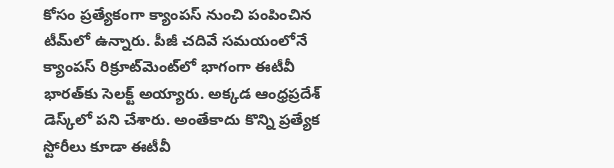కోసం ప్రత్యేకంగా క్యాంపస్ నుంచి పంపించిన టీమ్‌లో ఉన్నారు. పీజీ చదివే సమయంలోనే క్యాంపస్ రిక్రూట్‌మెంట్‌లో భాగంగా ఈటీవీ భారత్‌కు సెలక్ట్ అయ్యారు. అక్కడ ఆంధ్రప్రదేశ్‌ డెస్క్‌లో పని చేశారు. అంతేకాదు కొన్ని ప్రత్యేక స్టోరీలు కూడా ఈటీవీ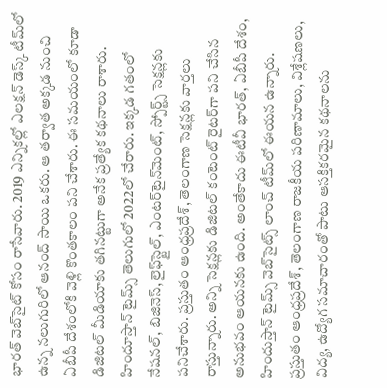భారత్ వెబ్‌సైట్ కోసం రాసేవారు. 2019 ఎన్నికల్లో ఎలక్షన్ డెస్క్‌ టీమ్‌లో ఉన్న నలుగురిలో ఆనంద్ సాయి ఒకరు. ఆ తర్వాత అక్కడ నుంచి ఏబీపీ దేశంలోకి వెళ్లి కొంతకాలం పని చేశారు. ఈ సమయంలో కూడా డిజిటల్ మీడియాకు తగినట్టుగా అనేక ప్రత్యేక కథనాలు రాశారు. హిందూస్తాన్ టైమ్స్‌ తెలుగులో 2022లో చేరారు. ఇక్కడ గతంలో నేషనల్, బిజినెస్, లైఫ్‌స్టైల్, ఎంటర్‌టైన్‌మెంట్‌, స్పోర్ట్స్‌ సెక్షన్లకు పనిచేశారు. ప్రస్తుతం ఆంధ్రప్రదేశ్, తెలంగాణ సెక్షన్లకు వార్తలు రాస్తున్నారు. అన్ని సెక్షన్లకు డిజిటల్ కంటెంట్ రైటర్‌గా పని చేసిన అనుభవం ఆయనకు ఉంది. అంతేకాదు ఈటీవీ భారత్, ఏబీపీ దేశం, హిందుస్తాన్ టైమ్స్ వెబ్‌సైట్స్ లాంచ్ టీమ్‌లో ఈయన ఉన్నారు. ప్రస్తుతం ఆంధ్రప్రదేశ్, తెలంగాణ రాజకీయ పరిణామాలు, విశ్లేషణలు, విద్య, ఉద్యోగ సమాచారంతో పాటు ఆసక్తికరమైన కథనాలను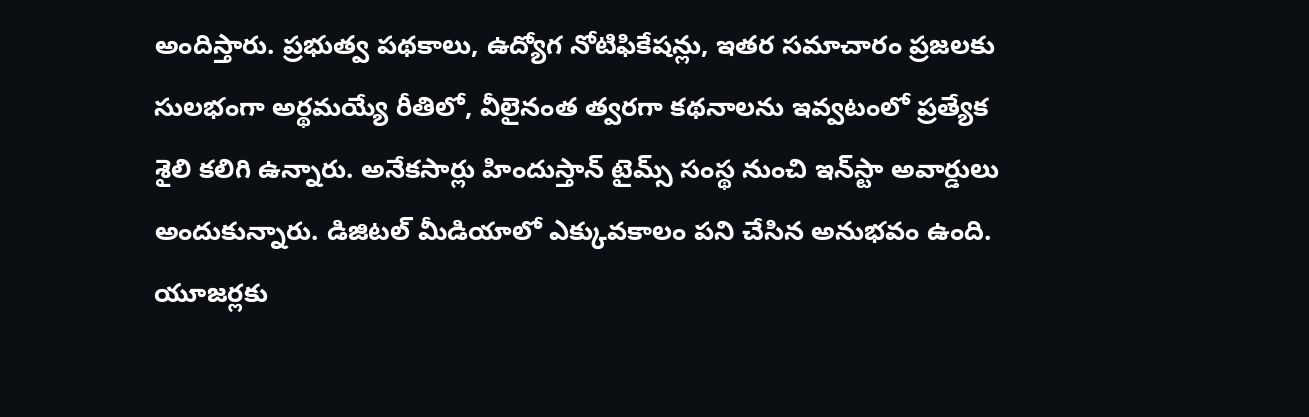అందిస్తారు. ప్రభుత్వ పథకాలు, ఉద్యోగ నోటిఫికేషన్లు, ఇతర సమాచారం ప్రజలకు సులభంగా అర్థమయ్యే రీతిలో, వీలైనంత త్వరగా కథనాలను ఇవ్వటంలో ప్రత్యేక శైలి కలిగి ఉన్నారు. అనేకసార్లు హిందుస్తాన్ టైమ్స్ సంస్థ నుంచి ఇన్‌స్టా అవార్డులు అందుకున్నారు. డిజిటల్ మీడియాలో ఎక్కువకాలం పని చేసిన అనుభవం ఉంది. యూజర్లకు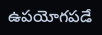ఉపయోగపడే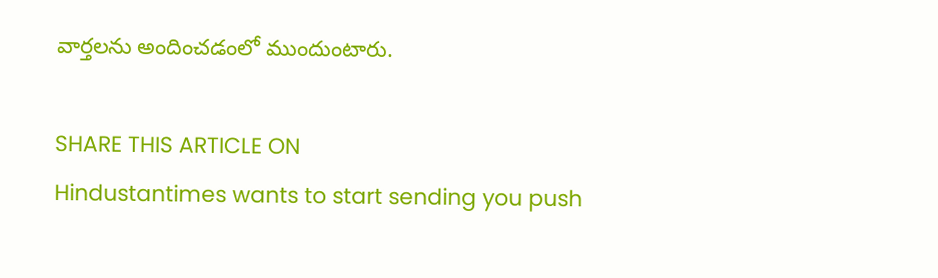వార్తలను అందించడంలో ముందుంటారు.

SHARE THIS ARTICLE ON
Hindustantimes wants to start sending you push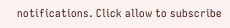notifications. Click allow to subscribe